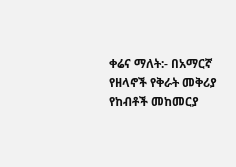ቀሬና ማለት:- በአማርኛ የዘላኖች የቅራት መቅሪያ የከብቶች መከመርያ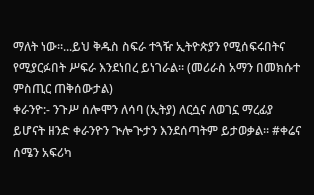ማለት ነው።...ይህ ቅዱስ ስፍራ ተጓዥ ኢትዮጵያን የሚሰፍሩበትና የሚያርፉበት ሥፍራ እንደነበረ ይነገራል። (መሪራስ አማን በመክሱተ ምስጢር ጠቅሰውታል)
ቀራንዮ:- ንጉሥ ሰሎሞን ለሳባ (ኢትያ) ለርሷና ለወገኗ ማረፊያ ይሆናት ዘንድ ቀራንዮን ጒሎጒታን እንደሰጣትም ይታወቃል። #ቀሬና ሰሜን አፍሪካ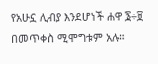የአሁኗ ሊብያ እንደሆነች ሐዋ ፮÷፱ በመጥቀስ ሚሞግቱም አሉ።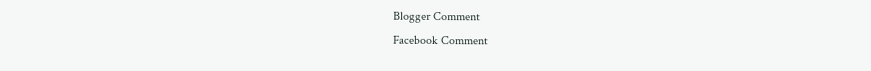Blogger Comment
Facebook Comment